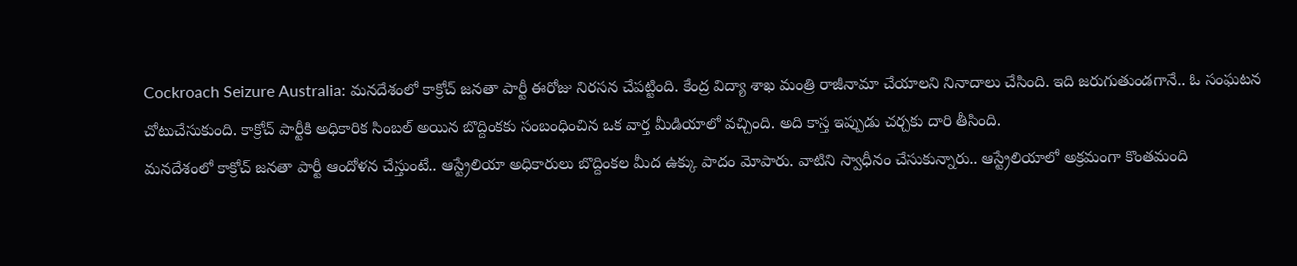Cockroach Seizure Australia: మనదేశంలో కాక్రోచ్ జనతా పార్టీ ఈరోజు నిరసన చేపట్టింది. కేంద్ర విద్యా శాఖ మంత్రి రాజీనామా చేయాలని నినాదాలు చేసింది. ఇది జరుగుతుండగానే.. ఓ సంఘటన చోటుచేసుకుంది. కాక్రోచ్ పార్టీకి అధికారిక సింబల్ అయిన బొద్దింకకు సంబంధించిన ఒక వార్త మీడియాలో వచ్చింది. అది కాస్త ఇప్పుడు చర్చకు దారి తీసింది.
మనదేశంలో కాక్రోచ్ జనతా పార్టీ ఆందోళన చేస్తుంటే.. ఆస్ట్రేలియా అధికారులు బొద్దింకల మీద ఉక్కు పాదం మోపారు. వాటిని స్వాధీనం చేసుకున్నారు.. ఆస్ట్రేలియాలో అక్రమంగా కొంతమంది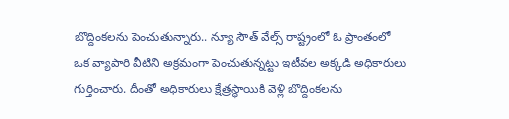బొద్దింకలను పెంచుతున్నారు.. న్యూ సౌత్ వేల్స్ రాష్ట్రంలో ఓ ప్రాంతంలో ఒక వ్యాపారి వీటిని అక్రమంగా పెంచుతున్నట్టు ఇటీవల అక్కడి అధికారులు గుర్తించారు. దీంతో అధికారులు క్షేత్రస్థాయికి వెళ్లి బొద్దింకలను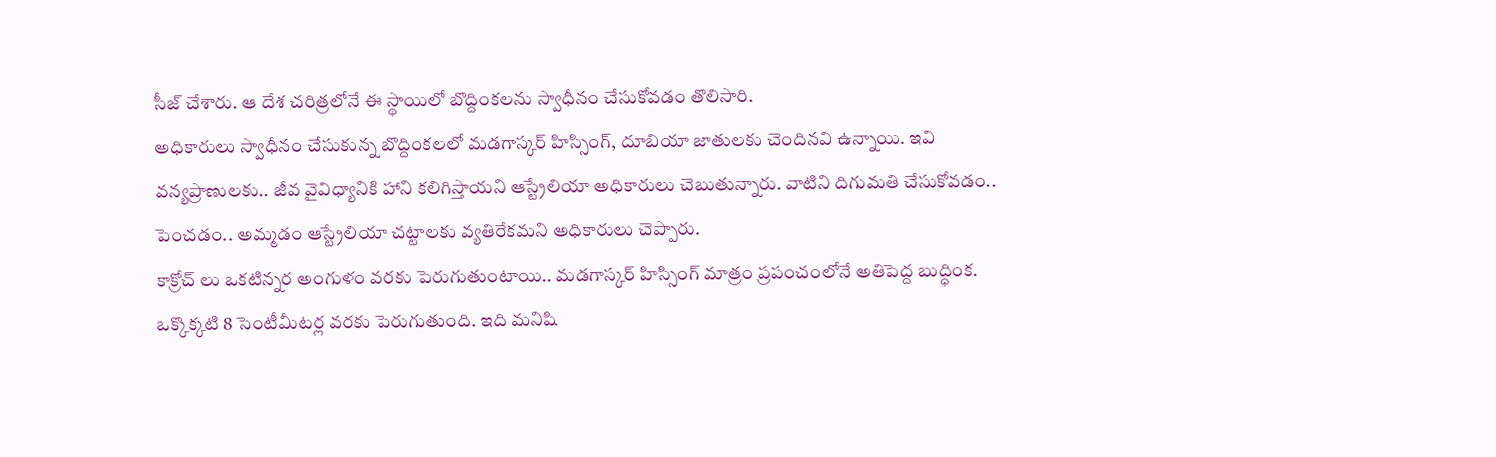సీజ్ చేశారు. ఆ దేశ చరిత్రలోనే ఈ స్థాయిలో బొద్దింకలను స్వాధీనం చేసుకోవడం తొలిసారి.
అధికారులు స్వాధీనం చేసుకున్న బొద్దింకలలో మడగాస్కర్ హిస్సింగ్, దూబియా జాతులకు చెందినవి ఉన్నాయి. ఇవి వన్యప్రాణులకు.. జీవ వైవిధ్యానికి హాని కలిగిస్తాయని ఆస్ట్రేలియా అధికారులు చెబుతున్నారు. వాటిని దిగుమతి చేసుకోవడం.. పెంచడం.. అమ్మడం ఆస్ట్రేలియా చట్టాలకు వ్యతిరేకమని అధికారులు చెప్పారు.
కాక్రోచ్ లు ఒకటిన్నర అంగుళం వరకు పెరుగుతుంటాయి.. మడగాస్కర్ హిస్సింగ్ మాత్రం ప్రపంచంలోనే అతిపెద్ద బుద్ధింక. ఒక్కొక్కటి 8 సెంటీమీటర్ల వరకు పెరుగుతుంది. ఇది మనిషి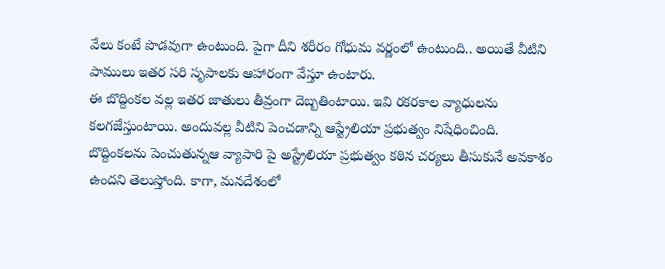వేలు కంటే పొడవుగా ఉంటుంది. పైగా దీని శరీరం గోధుమ వర్ణంలో ఉంటుంది.. అయితే వీటిని పాములు ఇతర సరి సృపాలకు ఆహారంగా వేస్తూ ఉంటారు.
ఈ బొద్దింకల వల్ల ఇతర జాతులు తీవ్రంగా దెబ్బతింటాయి. ఇవి రకరకాల వ్యాధులను కలగజేస్తుంటాయి. అందువల్ల వీటిని పెంచడాన్ని ఆస్ట్రేలియా ప్రభుత్వం నిషేధించింది. బొద్దింకలను పెంచుతున్నఆ వ్యాపారి పై అస్ట్రేలియా ప్రభుత్వం కఠిన చర్యలు తీసుకునే అవకాశం ఉందని తెలుస్తోంది. కాగా, మనదేశంలో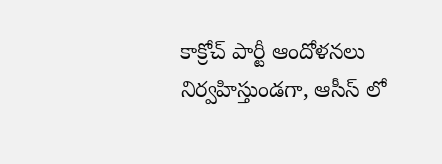కాక్రోచ్ పార్టీ ఆందోళనలు నిర్వహిస్తుండగా, ఆసీస్ లో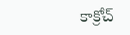కాక్రోచ్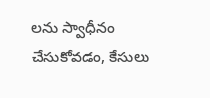లను స్వాధీనం చేసుకోవడం, కేసులు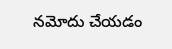నమోదు చేయడం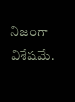నిజంగా విశేషమే.